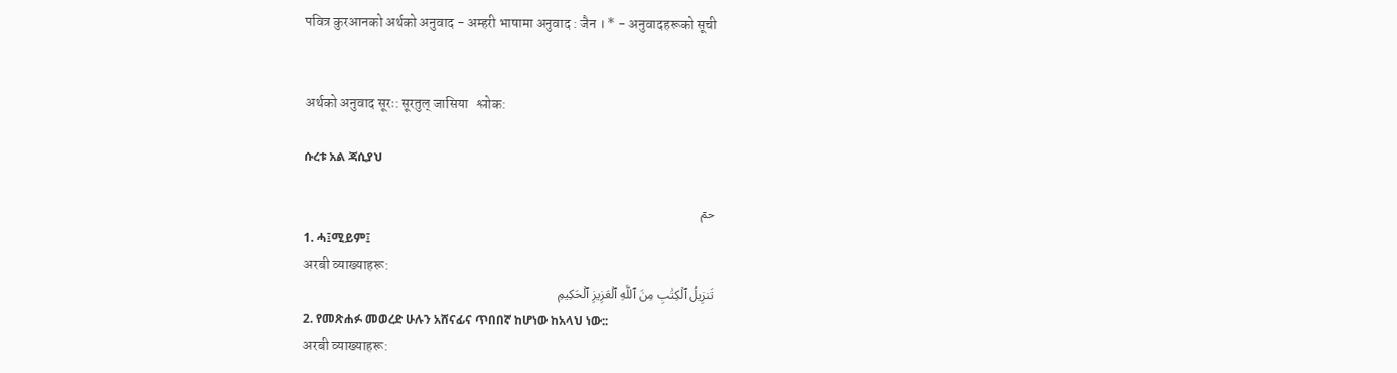पवित्र कुरआनको अर्थको अनुवाद - अम्हरी भाषामा अनुवाद : जैन । * - अनुवादहरूको सूची


अर्थको अनुवाद सूरः: सूरतुल् जासिया   श्लोक:

ሱረቱ አል ጃሲያህ

حمٓ
1. ሓ፤ሚይም፤
अरबी व्याख्याहरू:
تَنزِيلُ ٱلۡكِتَٰبِ مِنَ ٱللَّهِ ٱلۡعَزِيزِ ٱلۡحَكِيمِ
2. የመጽሐፉ መወረድ ሁሉን አሸናፊና ጥበበኛ ከሆነው ከአላህ ነው::
अरबी व्याख्याहरू: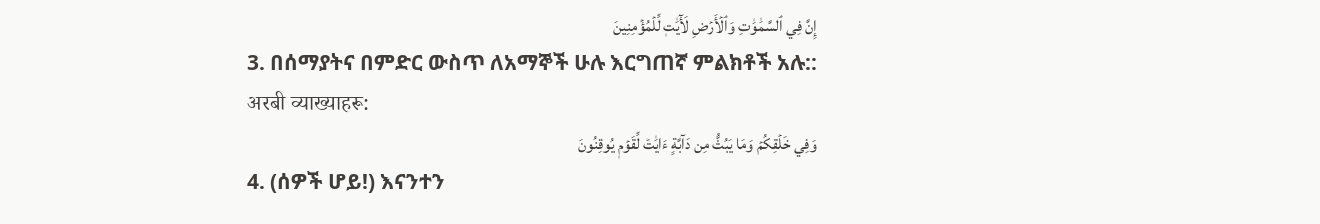إِنَّ فِي ٱلسَّمَٰوَٰتِ وَٱلۡأَرۡضِ لَأٓيَٰتٖ لِّلۡمُؤۡمِنِينَ
3. በሰማያትና በምድር ውስጥ ለአማኞች ሁሉ እርግጠኛ ምልክቶች አሉ::
अरबी व्याख्याहरू:
وَفِي خَلۡقِكُمۡ وَمَا يَبُثُّ مِن دَآبَّةٍ ءَايَٰتٞ لِّقَوۡمٖ يُوقِنُونَ
4. (ሰዎች ሆይ!) እናንተን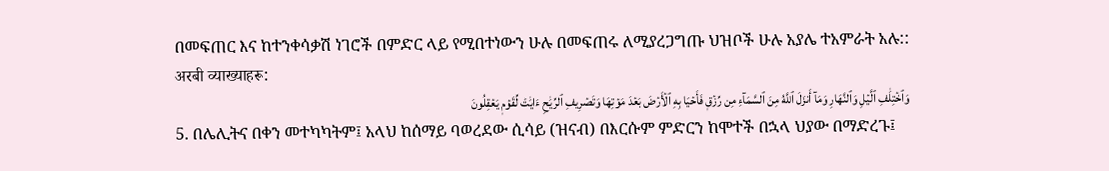በመፍጠር እና ከተንቀሳቃሽ ነገሮች በምድር ላይ የሚበተነውን ሁሉ በመፍጠሩ ለሚያረጋግጡ ህዝቦች ሁሉ አያሌ ተአምራት አሉ::
अरबी व्याख्याहरू:
وَٱخۡتِلَٰفِ ٱلَّيۡلِ وَٱلنَّهَارِ وَمَآ أَنزَلَ ٱللَّهُ مِنَ ٱلسَّمَآءِ مِن رِّزۡقٖ فَأَحۡيَا بِهِ ٱلۡأَرۡضَ بَعۡدَ مَوۡتِهَا وَتَصۡرِيفِ ٱلرِّيَٰحِ ءَايَٰتٞ لِّقَوۡمٖ يَعۡقِلُونَ
5. በሌሊትና በቀን መተካካትም፤ አላህ ከሰማይ ባወረደው ሲሳይ (ዝናብ) በእርሱም ምድርን ከሞተች በኋላ ህያው በማድረጉ፤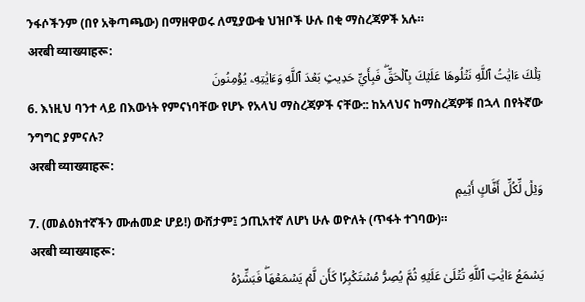ንፋሶችንም (በየ አቅጣጫው) በማዘዋወሩ ለሚያውቁ ህዝቦች ሁሉ በቂ ማስረጃዎች አሉ።
अरबी व्याख्याहरू:
تِلۡكَ ءَايَٰتُ ٱللَّهِ نَتۡلُوهَا عَلَيۡكَ بِٱلۡحَقِّۖ فَبِأَيِّ حَدِيثِۭ بَعۡدَ ٱللَّهِ وَءَايَٰتِهِۦ يُؤۡمِنُونَ
6. እነዚህ ባንተ ላይ በእውነት የምናነባቸው የሆኑ የአላህ ማስረጃዎች ናቸው:: ከአላህና ከማስረጃዎቹ በኋላ በየትኛው ንግግር ያምናሉ?
अरबी व्याख्याहरू:
وَيۡلٞ لِّكُلِّ أَفَّاكٍ أَثِيمٖ
7. (መልዕክተኛችን ሙሐመድ ሆይ!) ውሸታም፤ ኃጢአተኛ ለሆነ ሁሉ ወዮለት (ጥፋት ተገባው)።
अरबी व्याख्याहरू:
يَسۡمَعُ ءَايَٰتِ ٱللَّهِ تُتۡلَىٰ عَلَيۡهِ ثُمَّ يُصِرُّ مُسۡتَكۡبِرٗا كَأَن لَّمۡ يَسۡمَعۡهَاۖ فَبَشِّرۡهُ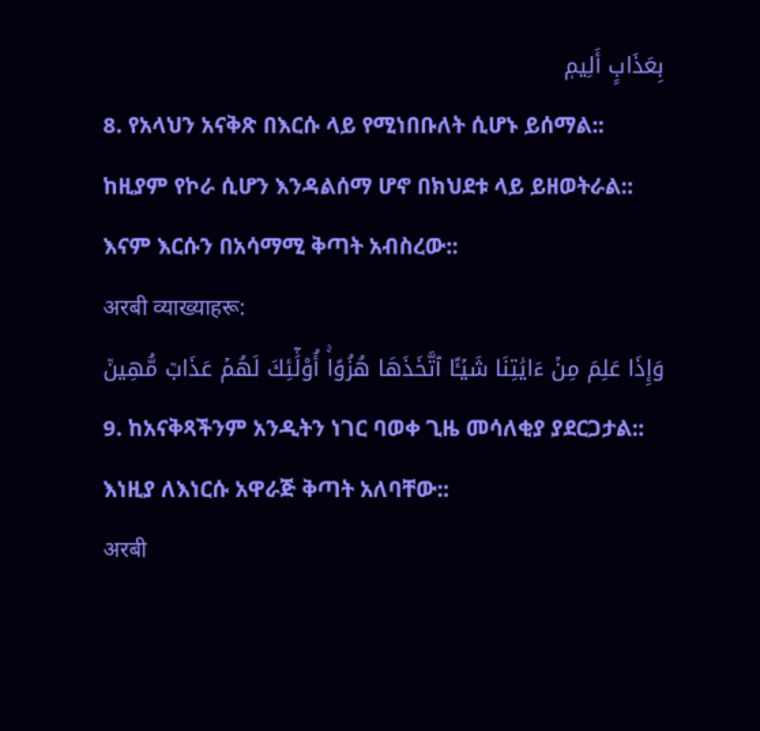بِعَذَابٍ أَلِيمٖ
8. የአላህን አናቅጽ በእርሱ ላይ የሚነበቡለት ሲሆኑ ይሰማል:: ከዚያም የኮራ ሲሆን እንዳልሰማ ሆኖ በክህደቱ ላይ ይዘወትራል:: እናም እርሱን በአሳማሚ ቅጣት አብስረው::
अरबी व्याख्याहरू:
وَإِذَا عَلِمَ مِنۡ ءَايَٰتِنَا شَيۡـًٔا ٱتَّخَذَهَا هُزُوًاۚ أُوْلَٰٓئِكَ لَهُمۡ عَذَابٞ مُّهِينٞ
9. ከአናቅጻችንም አንዲትን ነገር ባወቀ ጊዜ መሳለቂያ ያደርጋታል:: እነዚያ ለእነርሱ አዋራጅ ቅጣት አለባቸው::
अरबी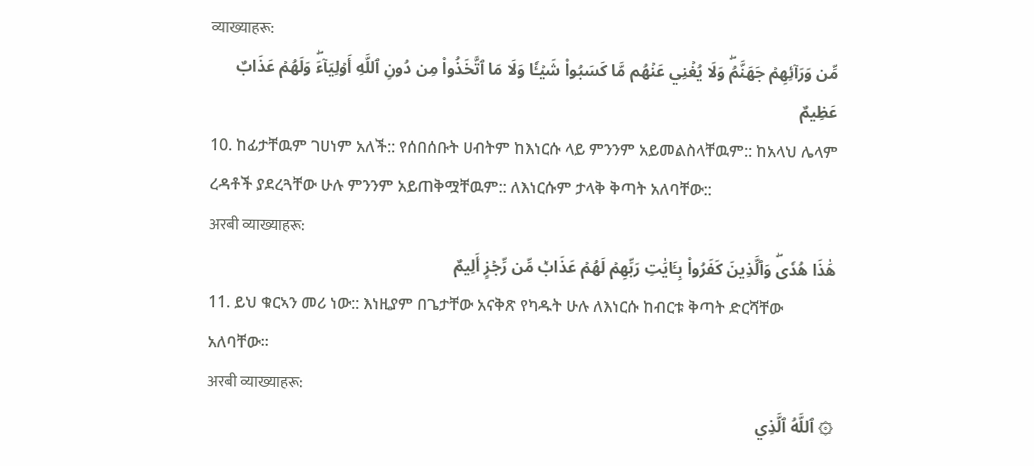व्याख्याहरू:
مِّن وَرَآئِهِمۡ جَهَنَّمُۖ وَلَا يُغۡنِي عَنۡهُم مَّا كَسَبُواْ شَيۡـٔٗا وَلَا مَا ٱتَّخَذُواْ مِن دُونِ ٱللَّهِ أَوۡلِيَآءَۖ وَلَهُمۡ عَذَابٌ عَظِيمٌ
10. ከፊታቸዉም ገሀነም አለች:: የሰበሰቡት ሀብትም ከእነርሱ ላይ ምንንም አይመልስላቸዉም:: ከአላህ ሌላም ረዳቶች ያደረጓቸው ሁሉ ምንንም አይጠቅሟቸዉም:: ለእነርሱም ታላቅ ቅጣት አለባቸው::
अरबी व्याख्याहरू:
هَٰذَا هُدٗىۖ وَٱلَّذِينَ كَفَرُواْ بِـَٔايَٰتِ رَبِّهِمۡ لَهُمۡ عَذَابٞ مِّن رِّجۡزٍ أَلِيمٌ
11. ይህ ቁርኣን መሪ ነው:: እነዚያም በጌታቸው አናቅጽ የካዱት ሁሉ ለእነርሱ ከብርቱ ቅጣት ድርሻቸው አለባቸው።
अरबी व्याख्याहरू:
۞ ٱللَّهُ ٱلَّذِي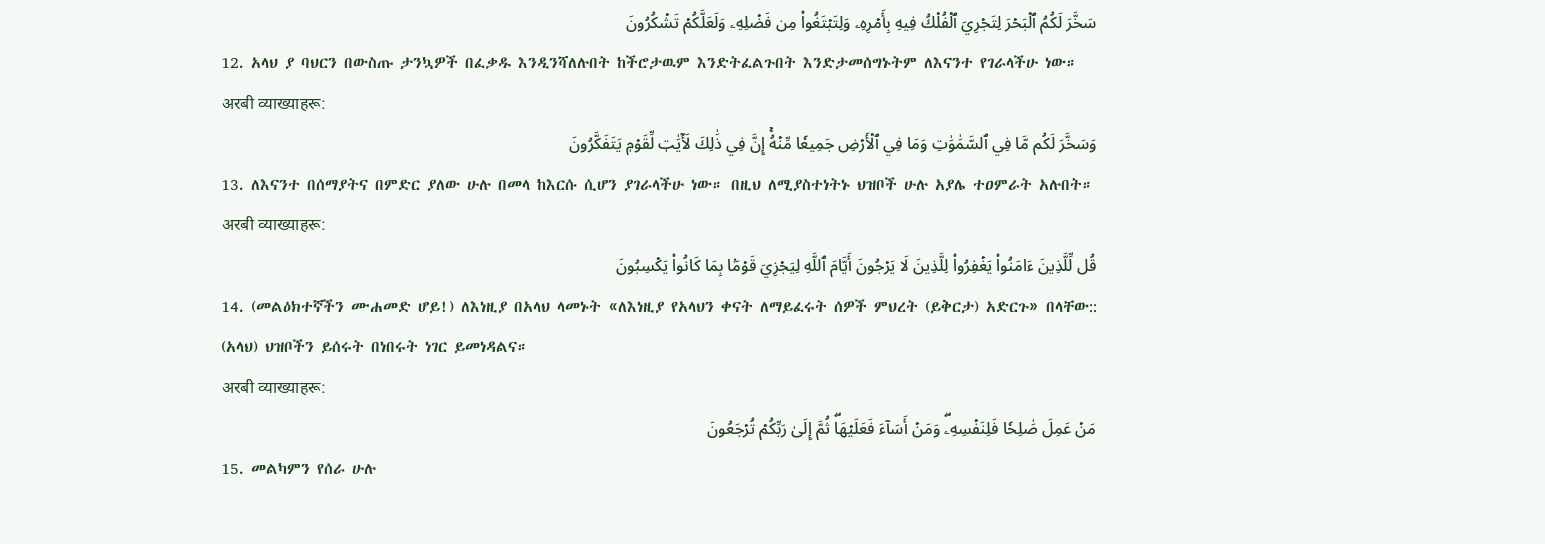سَخَّرَ لَكُمُ ٱلۡبَحۡرَ لِتَجۡرِيَ ٱلۡفُلۡكُ فِيهِ بِأَمۡرِهِۦ وَلِتَبۡتَغُواْ مِن فَضۡلِهِۦ وَلَعَلَّكُمۡ تَشۡكُرُونَ
12. አላህ ያ ባህርን በውስጡ ታንኳዎች በፈቃዱ እንዲንሻለሉበት ከችሮታዉም እንድትፈልጉበት እንድታመሰግኑትም ለእናንተ የገራላችሁ ነው።
अरबी व्याख्याहरू:
وَسَخَّرَ لَكُم مَّا فِي ٱلسَّمَٰوَٰتِ وَمَا فِي ٱلۡأَرۡضِ جَمِيعٗا مِّنۡهُۚ إِنَّ فِي ذَٰلِكَ لَأٓيَٰتٖ لِّقَوۡمٖ يَتَفَكَّرُونَ
13. ለእናንተ በሰማያትና በምድር ያለው ሁሉ በመላ ከእርሱ ሲሆን ያገራላችሁ ነው። በዚህ ለሚያስተነትኑ ህዝቦች ሁሉ አያሌ ተዐምራት አሉበት።
अरबी व्याख्याहरू:
قُل لِّلَّذِينَ ءَامَنُواْ يَغۡفِرُواْ لِلَّذِينَ لَا يَرۡجُونَ أَيَّامَ ٱللَّهِ لِيَجۡزِيَ قَوۡمَۢا بِمَا كَانُواْ يَكۡسِبُونَ
14. (መልዕክተኛችን ሙሐመድ ሆይ!) ለእነዚያ በአላህ ላመኑት «ለእነዚያ የአላህን ቀናት ለማይፈሩት ሰዎች ምህረት (ይቅርታ) አድርጉ» በላቸው:: (አላህ) ህዝቦችን ይሰሩት በነበሩት ነገር ይመነዳልና።
अरबी व्याख्याहरू:
مَنۡ عَمِلَ صَٰلِحٗا فَلِنَفۡسِهِۦۖ وَمَنۡ أَسَآءَ فَعَلَيۡهَاۖ ثُمَّ إِلَىٰ رَبِّكُمۡ تُرۡجَعُونَ
15. መልካምን የሰራ ሁሉ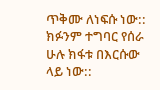ጥቅሙ ለነፍሱ ነው:: ክፉንም ተግባር የሰራ ሁሉ ክፋቱ በእርሱው ላይ ነው::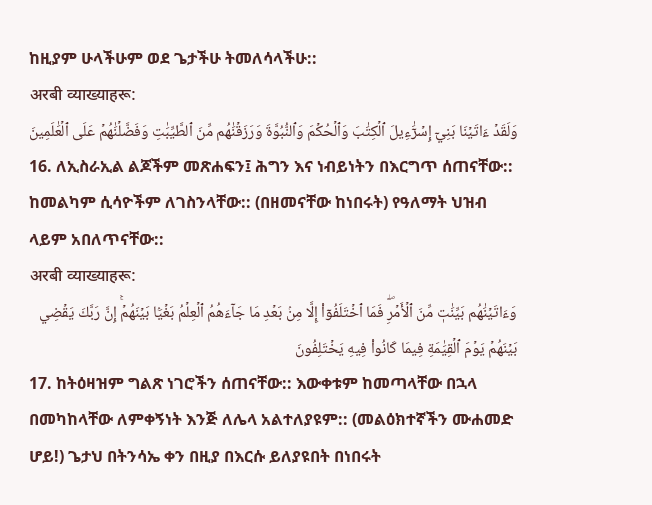ከዚያም ሁላችሁም ወደ ጌታችሁ ትመለሳላችሁ::
अरबी व्याख्याहरू:
وَلَقَدۡ ءَاتَيۡنَا بَنِيٓ إِسۡرَٰٓءِيلَ ٱلۡكِتَٰبَ وَٱلۡحُكۡمَ وَٱلنُّبُوَّةَ وَرَزَقۡنَٰهُم مِّنَ ٱلطَّيِّبَٰتِ وَفَضَّلۡنَٰهُمۡ عَلَى ٱلۡعَٰلَمِينَ
16. ለኢስራኢል ልጆችም መጽሐፍን፤ ሕግን እና ነብይነትን በእርግጥ ሰጠናቸው:: ከመልካም ሲሳዮችም ለገስንላቸው:: (በዘመናቸው ከነበሩት) የዓለማት ህዝብ ላይም አበለጥናቸው::
अरबी व्याख्याहरू:
وَءَاتَيۡنَٰهُم بَيِّنَٰتٖ مِّنَ ٱلۡأَمۡرِۖ فَمَا ٱخۡتَلَفُوٓاْ إِلَّا مِنۢ بَعۡدِ مَا جَآءَهُمُ ٱلۡعِلۡمُ بَغۡيَۢا بَيۡنَهُمۡۚ إِنَّ رَبَّكَ يَقۡضِي بَيۡنَهُمۡ يَوۡمَ ٱلۡقِيَٰمَةِ فِيمَا كَانُواْ فِيهِ يَخۡتَلِفُونَ
17. ከትዕዛዝም ግልጽ ነገሮችን ሰጠናቸው:: እውቀቱም ከመጣላቸው በኋላ በመካከላቸው ለምቀኝነት እንጅ ለሌላ አልተለያዩም:: (መልዕክተኛችን ሙሐመድ ሆይ!) ጌታህ በትንሳኤ ቀን በዚያ በእርሱ ይለያዩበት በነበሩት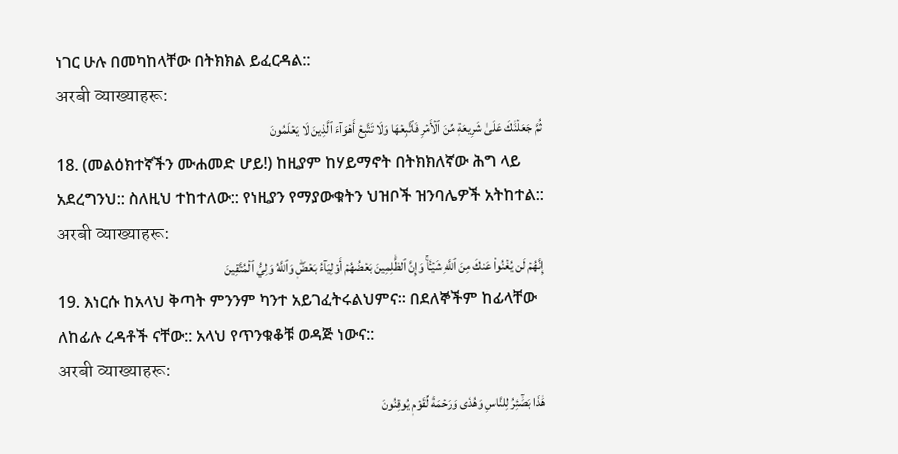ነገር ሁሉ በመካከላቸው በትክክል ይፈርዳል::
अरबी व्याख्याहरू:
ثُمَّ جَعَلۡنَٰكَ عَلَىٰ شَرِيعَةٖ مِّنَ ٱلۡأَمۡرِ فَٱتَّبِعۡهَا وَلَا تَتَّبِعۡ أَهۡوَآءَ ٱلَّذِينَ لَا يَعۡلَمُونَ
18. (መልዕክተኛችን ሙሐመድ ሆይ!) ከዚያም ከሃይማኖት በትክክለኛው ሕግ ላይ አደረግንህ:: ስለዚህ ተከተለው:: የነዚያን የማያውቁትን ህዝቦች ዝንባሌዎች አትከተል::
अरबी व्याख्याहरू:
إِنَّهُمۡ لَن يُغۡنُواْ عَنكَ مِنَ ٱللَّهِ شَيۡـٔٗاۚ وَإِنَّ ٱلظَّٰلِمِينَ بَعۡضُهُمۡ أَوۡلِيَآءُ بَعۡضٖۖ وَٱللَّهُ وَلِيُّ ٱلۡمُتَّقِينَ
19. እነርሱ ከአላህ ቅጣት ምንንም ካንተ አይገፈትሩልህምና። በደለኞችም ከፊላቸው ለከፊሉ ረዳቶች ናቸው:: አላህ የጥንቁቆቹ ወዳጅ ነውና::
अरबी व्याख्याहरू:
هَٰذَا بَصَٰٓئِرُ لِلنَّاسِ وَهُدٗى وَرَحۡمَةٞ لِّقَوۡمٖ يُوقِنُونَ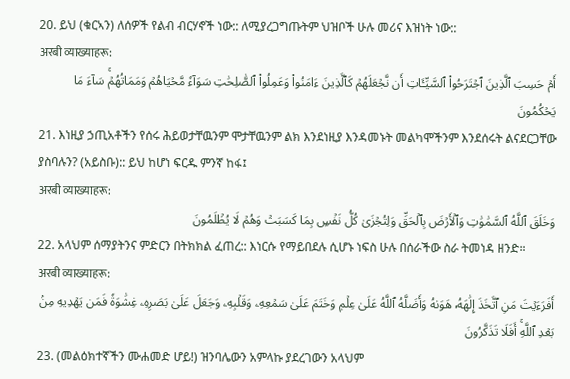20. ይህ (ቁርኣን) ለሰዎች የልብ ብርሃኖች ነው:: ለሚያረጋግጡትም ህዝቦች ሁሉ መሪና እዝነት ነው::
अरबी व्याख्याहरू:
أَمۡ حَسِبَ ٱلَّذِينَ ٱجۡتَرَحُواْ ٱلسَّيِّـَٔاتِ أَن نَّجۡعَلَهُمۡ كَٱلَّذِينَ ءَامَنُواْ وَعَمِلُواْ ٱلصَّٰلِحَٰتِ سَوَآءٗ مَّحۡيَاهُمۡ وَمَمَاتُهُمۡۚ سَآءَ مَا يَحۡكُمُونَ
21. እነዚያ ኃጢአቶችን የሰሩ ሕይወታቸዉንም ሞታቸዉንም ልክ እንደነዚያ እንዳመኑት መልካሞችንም እንደሰሩት ልናደርጋቸው ያስባሉን? (አይስቡ):: ይህ ከሆነ ፍርዱ ምንኛ ከፋ፤
अरबी व्याख्याहरू:
وَخَلَقَ ٱللَّهُ ٱلسَّمَٰوَٰتِ وَٱلۡأَرۡضَ بِٱلۡحَقِّ وَلِتُجۡزَىٰ كُلُّ نَفۡسِۭ بِمَا كَسَبَتۡ وَهُمۡ لَا يُظۡلَمُونَ
22. አላህም ሰማያትንና ምድርን በትክክል ፈጠረ:: እነርሱ የማይበደሉ ሲሆኑ ነፍስ ሁሉ በሰራችው ስራ ትመነዳ ዘንድ።
अरबी व्याख्याहरू:
أَفَرَءَيۡتَ مَنِ ٱتَّخَذَ إِلَٰهَهُۥ هَوَىٰهُ وَأَضَلَّهُ ٱللَّهُ عَلَىٰ عِلۡمٖ وَخَتَمَ عَلَىٰ سَمۡعِهِۦ وَقَلۡبِهِۦ وَجَعَلَ عَلَىٰ بَصَرِهِۦ غِشَٰوَةٗ فَمَن يَهۡدِيهِ مِنۢ بَعۡدِ ٱللَّهِۚ أَفَلَا تَذَكَّرُونَ
23. (መልዕክተኛችን ሙሐመድ ሆይ!) ዝንባሌውን አምላኩ ያደረገውን አላህም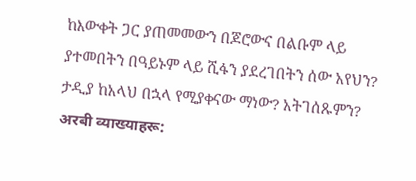ከእውቀት ጋር ያጠመመውን በጆሮውና በልቡም ላይ ያተመበትን በዓይኑም ላይ ሺፋን ያደረገበትን ሰው አየህን? ታዲያ ከአላህ በኋላ የሚያቀናው ማነው? አትገሰጹምን?
अरबी व्याख्याहरू: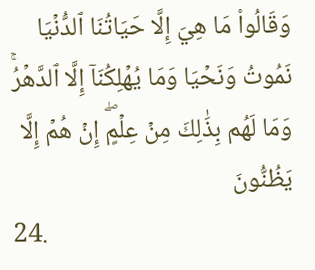وَقَالُواْ مَا هِيَ إِلَّا حَيَاتُنَا ٱلدُّنۡيَا نَمُوتُ وَنَحۡيَا وَمَا يُهۡلِكُنَآ إِلَّا ٱلدَّهۡرُۚ وَمَا لَهُم بِذَٰلِكَ مِنۡ عِلۡمٍۖ إِنۡ هُمۡ إِلَّا يَظُنُّونَ
24.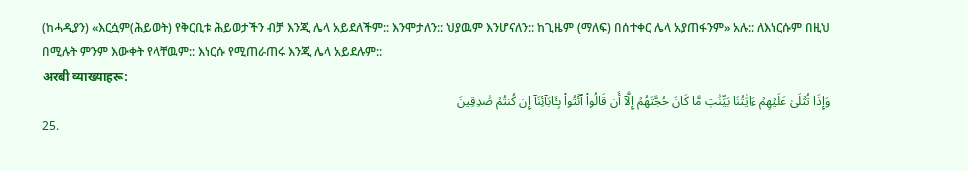(ከሓዲያን) «እርሷም(ሕይወት) የቅርቢቱ ሕይወታችን ብቻ እንጂ ሌላ አይደለችም:: እንሞታለን:: ህያዉም እንሆናለን:: ከጊዜም (ማለፍ) በሰተቀር ሌላ አያጠፋንም» አሉ:: ለእነርሱም በዚህ በሚሉት ምንም እውቀት የላቸዉም:: እነርሱ የሚጠራጠሩ እንጂ ሌላ አይደሉም::
अरबी व्याख्याहरू:
وَإِذَا تُتۡلَىٰ عَلَيۡهِمۡ ءَايَٰتُنَا بَيِّنَٰتٖ مَّا كَانَ حُجَّتَهُمۡ إِلَّآ أَن قَالُواْ ٱئۡتُواْ بِـَٔابَآئِنَآ إِن كُنتُمۡ صَٰدِقِينَ
25.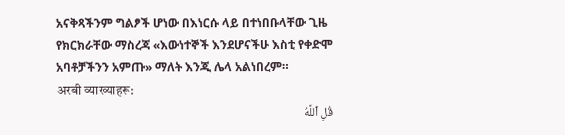አናቅጻችንም ግልፆች ሆነው በእነርሱ ላይ በተነበቡላቸው ጊዜ የክርክራቸው ማስረጃ «እውነተኞች እንደሆናችሁ እስቲ የቀድሞ አባቶቻችንን አምጡ» ማለት እንጂ ሌላ አልነበረም።
अरबी व्याख्याहरू:
قُلِ ٱللَّهُ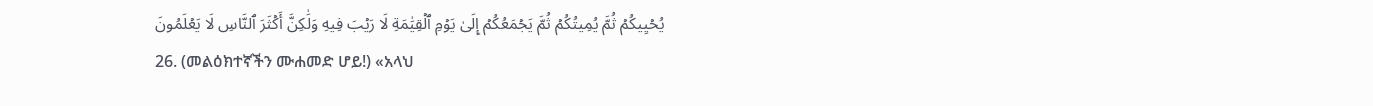يُحۡيِيكُمۡ ثُمَّ يُمِيتُكُمۡ ثُمَّ يَجۡمَعُكُمۡ إِلَىٰ يَوۡمِ ٱلۡقِيَٰمَةِ لَا رَيۡبَ فِيهِ وَلَٰكِنَّ أَكۡثَرَ ٱلنَّاسِ لَا يَعۡلَمُونَ
26. (መልዕክተኛችን ሙሐመድ ሆይ!) «አላህ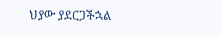ህያው ያደርጋችኋል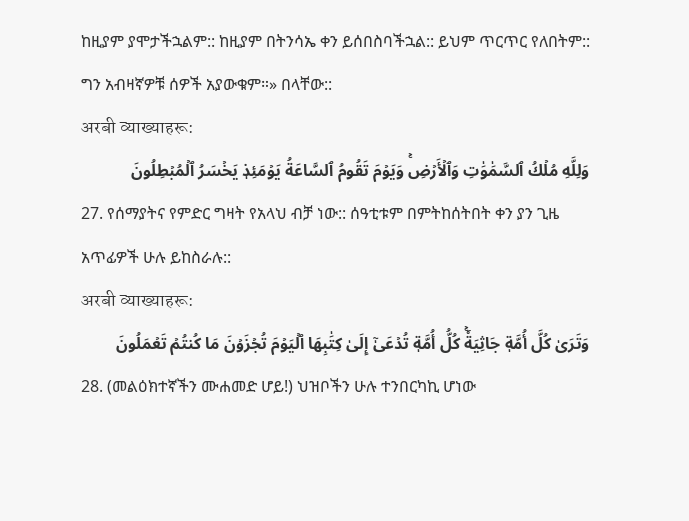ከዚያም ያሞታችኋልም:: ከዚያም በትንሳኤ ቀን ይሰበስባችኋል:: ይህም ጥርጥር የለበትም:: ግን አብዛኛዎቹ ሰዎች አያውቁም።» በላቸው::
अरबी व्याख्याहरू:
وَلِلَّهِ مُلۡكُ ٱلسَّمَٰوَٰتِ وَٱلۡأَرۡضِۚ وَيَوۡمَ تَقُومُ ٱلسَّاعَةُ يَوۡمَئِذٖ يَخۡسَرُ ٱلۡمُبۡطِلُونَ
27. የሰማያትና የምድር ግዛት የአላህ ብቻ ነው:: ሰዓቲቱም በምትከሰትበት ቀን ያን ጊዜ አጥፊዎች ሁሉ ይከስራሉ::
अरबी व्याख्याहरू:
وَتَرَىٰ كُلَّ أُمَّةٖ جَاثِيَةٗۚ كُلُّ أُمَّةٖ تُدۡعَىٰٓ إِلَىٰ كِتَٰبِهَا ٱلۡيَوۡمَ تُجۡزَوۡنَ مَا كُنتُمۡ تَعۡمَلُونَ
28. (መልዕክተኛችን ሙሐመድ ሆይ!) ህዝቦችን ሁሉ ተንበርካኪ ሆነው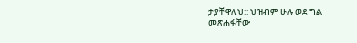ታያቸዋለህ:: ህዝብም ሁሉ ወደ ግል መጽሐፋቸው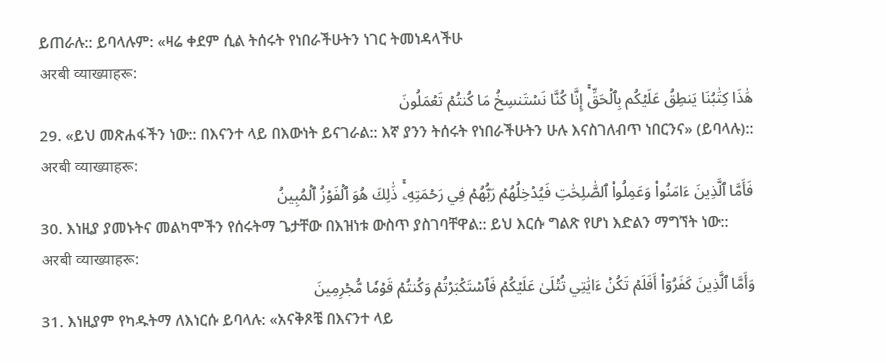ይጠራሉ:: ይባላሉም: «ዛሬ ቀደም ሲል ትሰሩት የነበራችሁትን ነገር ትመነዳላችሁ
अरबी व्याख्याहरू:
هَٰذَا كِتَٰبُنَا يَنطِقُ عَلَيۡكُم بِٱلۡحَقِّۚ إِنَّا كُنَّا نَسۡتَنسِخُ مَا كُنتُمۡ تَعۡمَلُونَ
29. «ይህ መጽሐፋችን ነው:: በእናንተ ላይ በእውነት ይናገራል:: እኛ ያንን ትሰሩት የነበራችሁትን ሁሉ እናስገለብጥ ነበርንና» (ይባላሉ)::
अरबी व्याख्याहरू:
فَأَمَّا ٱلَّذِينَ ءَامَنُواْ وَعَمِلُواْ ٱلصَّٰلِحَٰتِ فَيُدۡخِلُهُمۡ رَبُّهُمۡ فِي رَحۡمَتِهِۦۚ ذَٰلِكَ هُوَ ٱلۡفَوۡزُ ٱلۡمُبِينُ
30. እነዚያ ያመኑትና መልካሞችን የሰሩትማ ጌታቸው በእዝነቱ ውስጥ ያስገባቸዋል:: ይህ እርሱ ግልጽ የሆነ እድልን ማግኘት ነው::
अरबी व्याख्याहरू:
وَأَمَّا ٱلَّذِينَ كَفَرُوٓاْ أَفَلَمۡ تَكُنۡ ءَايَٰتِي تُتۡلَىٰ عَلَيۡكُمۡ فَٱسۡتَكۡبَرۡتُمۡ وَكُنتُمۡ قَوۡمٗا مُّجۡرِمِينَ
31. እነዚያም የካዱትማ ለእነርሱ ይባላሉ: «አናቅጾቼ በእናንተ ላይ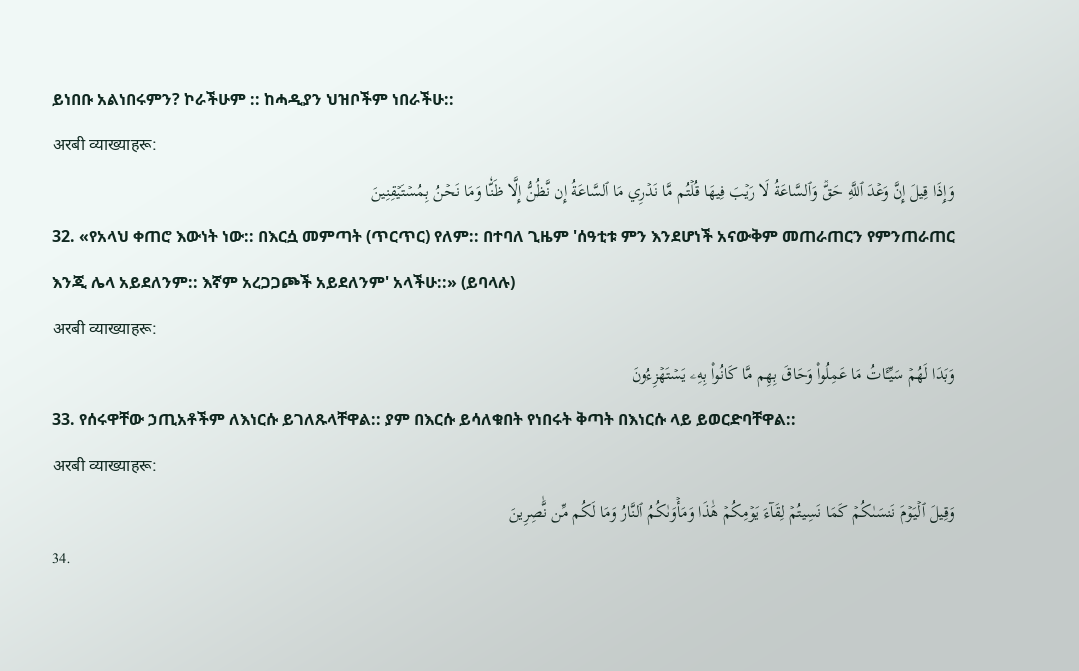ይነበቡ አልነበሩምን? ኮራችሁም :: ከሓዲያን ህዝቦችም ነበራችሁ::
अरबी व्याख्याहरू:
وَإِذَا قِيلَ إِنَّ وَعۡدَ ٱللَّهِ حَقّٞ وَٱلسَّاعَةُ لَا رَيۡبَ فِيهَا قُلۡتُم مَّا نَدۡرِي مَا ٱلسَّاعَةُ إِن نَّظُنُّ إِلَّا ظَنّٗا وَمَا نَحۡنُ بِمُسۡتَيۡقِنِينَ
32. «የአላህ ቀጠሮ እውነት ነው:: በእርሷ መምጣት (ጥርጥር) የለም:: በተባለ ጊዜም 'ሰዓቲቱ ምን እንደሆነች አናውቅም መጠራጠርን የምንጠራጠር እንጂ ሌላ አይደለንም:: እኛም አረጋጋጮች አይደለንም' አላችሁ::» (ይባላሉ)
अरबी व्याख्याहरू:
وَبَدَا لَهُمۡ سَيِّـَٔاتُ مَا عَمِلُواْ وَحَاقَ بِهِم مَّا كَانُواْ بِهِۦ يَسۡتَهۡزِءُونَ
33. የሰሩዋቸው ኃጢአቶችም ለእነርሱ ይገለጹላቸዋል:: ያም በእርሱ ይሳለቁበት የነበሩት ቅጣት በእነርሱ ላይ ይወርድባቸዋል::
अरबी व्याख्याहरू:
وَقِيلَ ٱلۡيَوۡمَ نَنسَىٰكُمۡ كَمَا نَسِيتُمۡ لِقَآءَ يَوۡمِكُمۡ هَٰذَا وَمَأۡوَىٰكُمُ ٱلنَّارُ وَمَا لَكُم مِّن نَّٰصِرِينَ
34.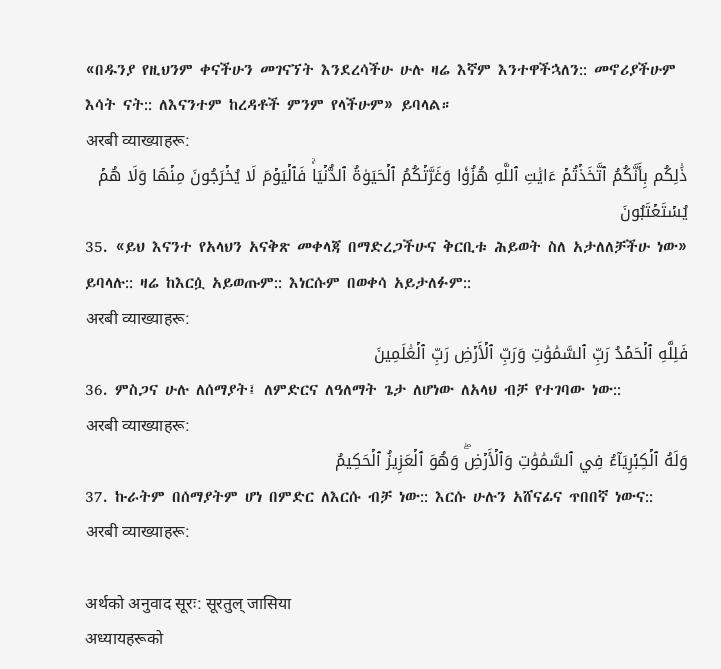«በዱንያ የዚህንም ቀናችሁን መገናኘት እንደረሳችሁ ሁሉ ዛሬ እኛም እንተዋችኋለን:: መኖሪያችሁም እሳት ናት:: ለእናንተም ከረዳቶች ምንም የላችሁም» ይባላል።
अरबी व्याख्याहरू:
ذَٰلِكُم بِأَنَّكُمُ ٱتَّخَذۡتُمۡ ءَايَٰتِ ٱللَّهِ هُزُوٗا وَغَرَّتۡكُمُ ٱلۡحَيَوٰةُ ٱلدُّنۡيَاۚ فَٱلۡيَوۡمَ لَا يُخۡرَجُونَ مِنۡهَا وَلَا هُمۡ يُسۡتَعۡتَبُونَ
35. «ይህ እናንተ የአላህን አናቅጽ መቀላጃ በማድረጋችሁና ቅርቢቱ ሕይወት ስለ አታለለቻችሁ ነው» ይባላሉ:: ዛሬ ከእርሷ አይወጡም:: እነርሱም በወቀሳ አይታለፉም::
अरबी व्याख्याहरू:
فَلِلَّهِ ٱلۡحَمۡدُ رَبِّ ٱلسَّمَٰوَٰتِ وَرَبِّ ٱلۡأَرۡضِ رَبِّ ٱلۡعَٰلَمِينَ
36. ምስጋና ሁሉ ለሰማያት፤ ለምድርና ለዓለማት ጌታ ለሆነው ለአላህ ብቻ የተገባው ነው::
अरबी व्याख्याहरू:
وَلَهُ ٱلۡكِبۡرِيَآءُ فِي ٱلسَّمَٰوَٰتِ وَٱلۡأَرۡضِۖ وَهُوَ ٱلۡعَزِيزُ ٱلۡحَكِيمُ
37. ኩራትም በሰማያትም ሆነ በምድር ለእርሱ ብቻ ነው:: እርሱ ሁሉን አሸናፊና ጥበበኛ ነውና::
अरबी व्याख्याहरू:

अर्थको अनुवाद सूरः: सूरतुल् जासिया
अध्यायहरूको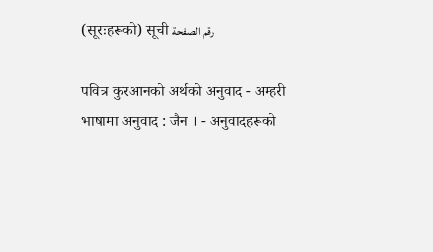(सूरःहरूको) सूची رقم الصفحة

पवित्र कुरआनको अर्थको अनुवाद - अम्हरी भाषामा अनुवाद : जैन । - अनुवादहरूको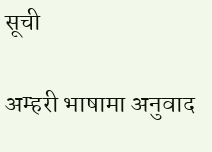सूची

अम्हरी भाषामा अनुवाद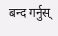बन्द गर्नुस्